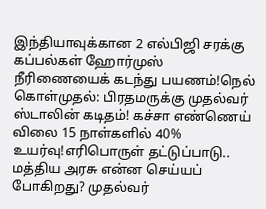இந்தியாவுக்கான 2 எல்பிஜி சரக்கு கப்பல்கள் ஹோர்முஸ் நீரிணையைக் கடந்து பயணம்!நெல் கொள்முதல்: பிரதமருக்கு முதல்வர் ஸ்டாலின் கடிதம்! கச்சா எண்ணெய் விலை 15 நாள்களில் 40% உயர்வு!எரிபொருள் தட்டுப்பாடு.. மத்திய அரசு என்ன செய்யப் போகிறது? முதல்வர்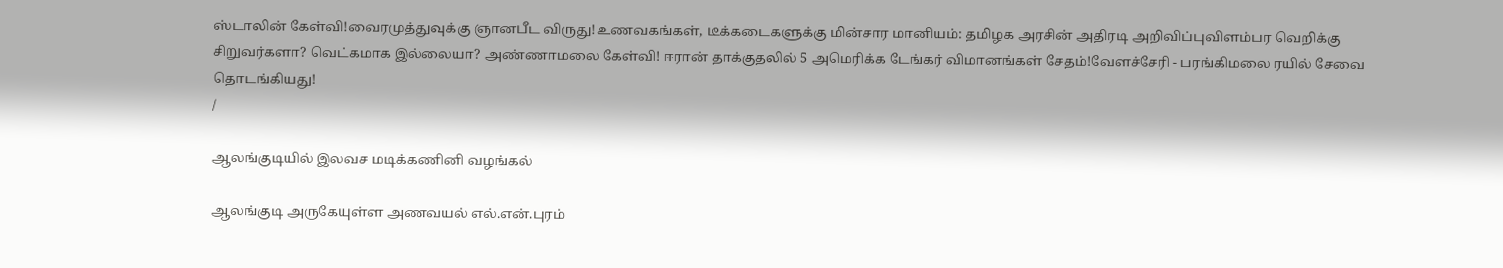ஸ்டாலின் கேள்வி!வைரமுத்துவுக்கு ஞானபீட விருது!உணவகங்கள், டீக்கடைகளுக்கு மின்சார மானியம்: தமிழக அரசின் அதிரடி அறிவிப்புவிளம்பர வெறிக்கு சிறுவர்களா? வெட்கமாக இல்லையா? அண்ணாமலை கேள்வி! ஈரான் தாக்குதலில் 5 அமெரிக்க டேங்கர் விமானங்கள் சேதம்!வேளச்சேரி - பரங்கிமலை ரயில் சேவை தொடங்கியது!
/

ஆலங்குடியில் இலவச மடிக்கணினி வழங்கல்

ஆலங்குடி அருகேயுள்ள அணவயல் எல்.என்.புரம்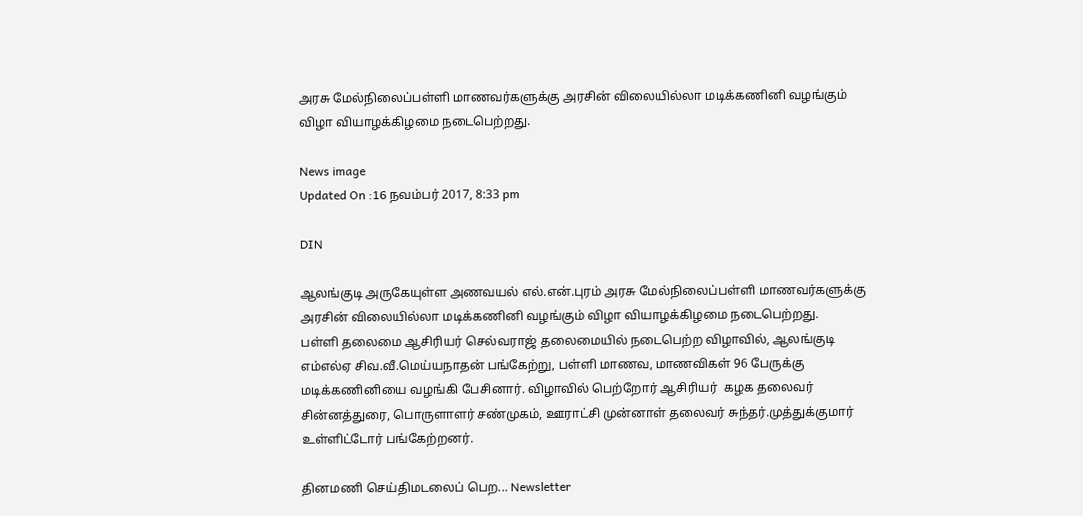அரசு மேல்நிலைப்பள்ளி மாணவர்களுக்கு அரசின் விலையில்லா மடிக்கணினி வழங்கும் விழா வியாழக்கிழமை நடைபெற்றது.

News image
Updated On :16 நவம்பர் 2017, 8:33 pm

DIN

ஆலங்குடி அருகேயுள்ள அணவயல் எல்.என்.புரம் அரசு மேல்நிலைப்பள்ளி மாணவர்களுக்கு அரசின் விலையில்லா மடிக்கணினி வழங்கும் விழா வியாழக்கிழமை நடைபெற்றது.
பள்ளி தலைமை ஆசிரியர் செல்வராஜ் தலைமையில் நடைபெற்ற விழாவில், ஆலங்குடி எம்எல்ஏ சிவ.வீ.மெய்யநாதன் பங்கேற்று, பள்ளி மாணவ, மாணவிகள் 96 பேருக்கு மடிக்கணினியை வழங்கி பேசினார். விழாவில் பெற்றோர் ஆசிரியர்  கழக தலைவர் சின்னத்துரை, பொருளாளர் சண்முகம், ஊராட்சி முன்னாள் தலைவர் சுந்தர்.முத்துக்குமார் உள்ளிட்டோர் பங்கேற்றனர்.

தினமணி செய்திமடலைப் பெற... Newsletter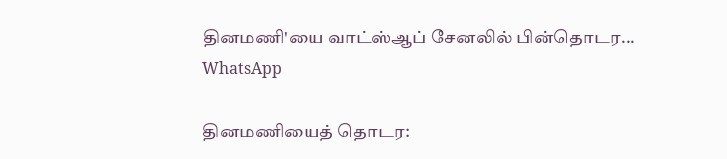தினமணி'யை வாட்ஸ்ஆப் சேனலில் பின்தொடர... WhatsApp

தினமணியைத் தொடர: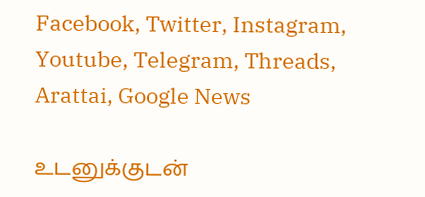Facebook, Twitter, Instagram, Youtube, Telegram, Threads, Arattai, Google News

உடனுக்குடன்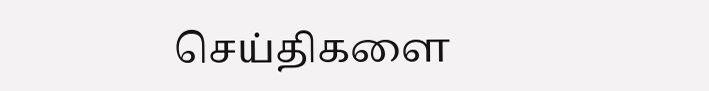செய்திகளை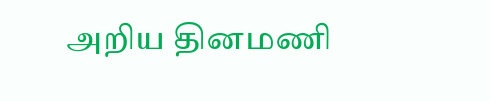அறிய தினமணி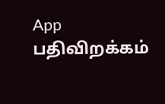App பதிவிறக்கம்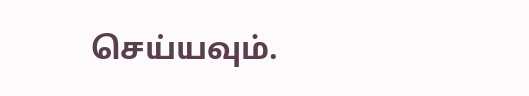செய்யவும்.